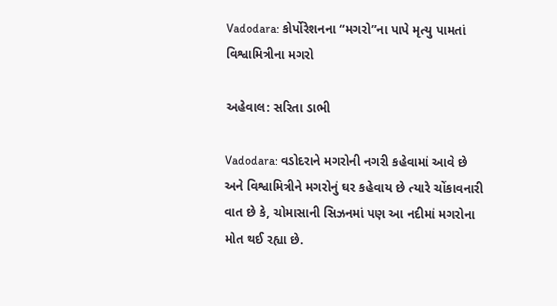Vadodara: કોર્પોરેશનના “મગરો”ના પાપે મૃત્યુ પામતાં વિશ્વામિત્રીના મગરો

અહેવાલ: સરિતા ડાભી

Vadodara: વડોદરાને મગરોની નગરી કહેવામાં આવે છે અને વિશ્વામિત્રીને મગરોનું ઘર કહેવાય છે ત્યારે ચોંકાવનારી વાત છે કે, ચોમાસાની સિઝનમાં પણ આ નદીમાં મગરોના મોત થઈ રહ્યા છે.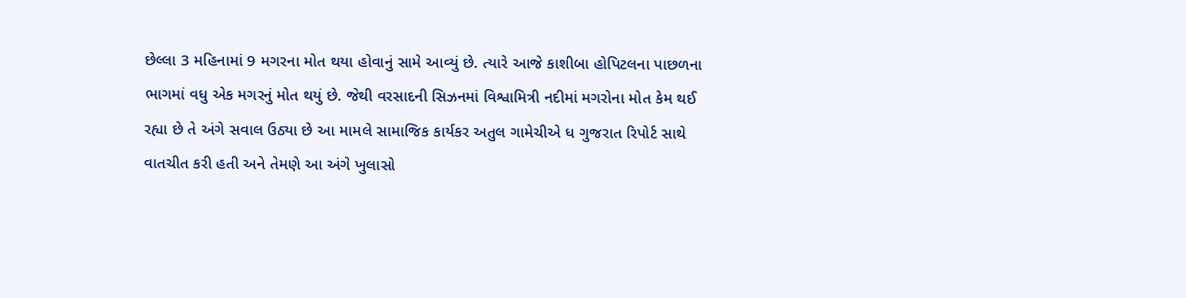છેલ્લા 3 મહિનામાં 9 મગરના મોત થયા હોવાનું સામે આવ્યું છે. ત્યારે આજે કાશીબા હોપિટલના પાછળના ભાગમાં વધુ એક મગરનું મોત થયું છે. જેથી વરસાદની સિઝનમાં વિશ્વામિત્રી નદીમાં મગરોના મોત કેમ થઈ રહ્યા છે તે અંગે સવાલ ઉઠ્યા છે આ મામલે સામાજિક કાર્યકર અતુલ ગામેચીએ ધ ગુજરાત રિપોર્ટ સાથે વાતચીત કરી હતી અને તેમણે આ અંગે ખુલાસો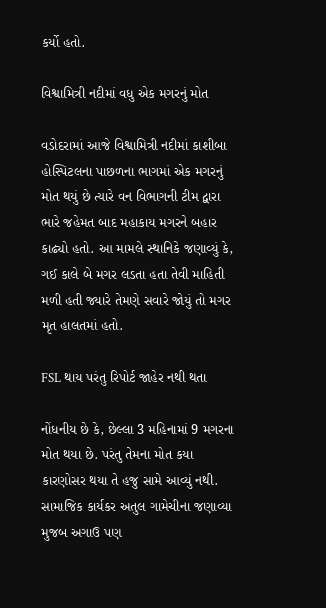કર્યો હતો.

વિશ્વામિત્રી નદીમાં વધુ એક મગરનું મોત

વડોદરામાં આજે વિશ્વામિત્રી નદીમાં કાશીબા હોસ્પિટલના પાછળના ભાગમાં એક મગરનું મોત થયું છે ત્યારે વન વિભાગની ટીમ દ્વારા ભારે જહેમત બાદ મહાકાય મગરને બહાર કાઢ્યો હતો. આ મામલે સ્થાનિકે જણાવ્યું કે, ગઈ કાલે બે મગર લડતા હતા તેવી માહિતી મળી હતી જ્યારે તેમણે સવારે જોયું તો મગર મૃત હાલતમાં હતો.

FSL થાય પરંતુ રિપોર્ટ જાહેર નથી થતા

નોંધનીય છે કે, છેલ્લા 3 મહિનામાં 9 મગરના મોત થયા છે. પરંતુ તેમના મોત કયા કારણોસર થયા તે હજુ સામે આવ્યું નથી. સામાજિક કાર્યકર અતુલ ગામેચીના જણાવ્યા મુજબ અગાઉ પણ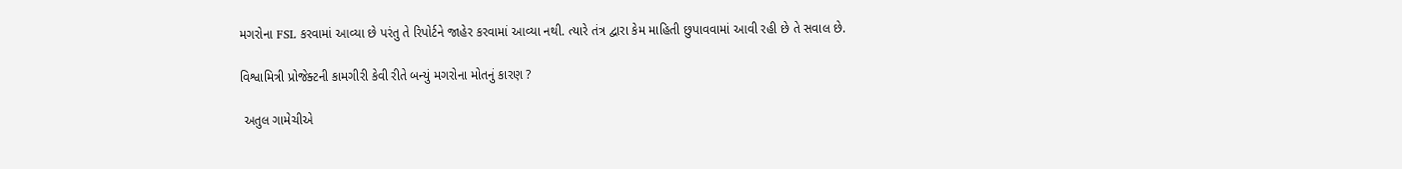મગરોના FSL કરવામાં આવ્યા છે પરંતુ તે રિપોર્ટને જાહેર કરવામાં આવ્યા નથી. ત્યારે તંત્ર દ્વારા કેમ માહિતી છુપાવવામાં આવી રહી છે તે સવાલ છે.

વિશ્વામિત્રી પ્રોજેક્ટની કામગીરી કેવી રીતે બન્યું મગરોના મોતનું કારણ ?

 અતુલ ગામેચીએ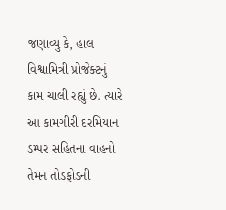જણાવ્યુ કે, હાલ વિશ્વામિત્રી પ્રોજેક્ટનું કામ ચાલી રહ્યું છે. ત્યારે આ કામગીરી દરમિયાન ડમ્પર સહિતના વાહનો તેમન તોડફોડની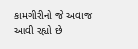કામગીરીનો જે અવાજ આવી રહ્યો છે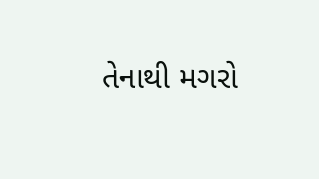તેનાથી મગરો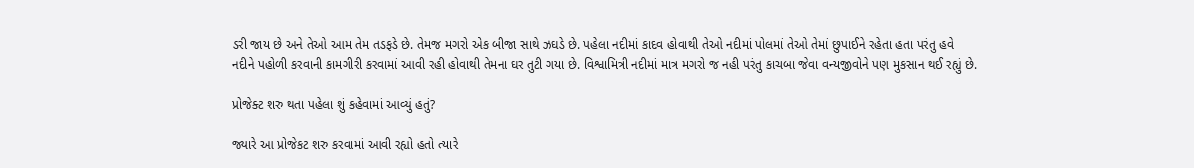ડરી જાય છે અને તેઓ આમ તેમ તડફડે છે. તેમજ મગરો એક બીજા સાથે ઝઘડે છે. પહેલા નદીમાં કાદવ હોવાથી તેઓ નદીમાં પોલમાં તેઓ તેમાં છુપાઈને રહેતા હતા પરંતુ હવે નદીને પહોળી કરવાની કામગીરી કરવામાં આવી રહી હોવાથી તેમના ઘર તુટી ગયા છે. વિશ્વામિત્રી નદીમાં માત્ર મગરો જ નહી પરંતુ કાચબા જેવા વન્યજીવોને પણ મુકસાન થઈ રહ્યું છે.

પ્રોજેક્ટ શરુ થતા પહેલા શું કહેવામાં આવ્યું હતું?

જ્યારે આ પ્રોજેકટ શરુ કરવામાં આવી રહ્યો હતો ત્યારે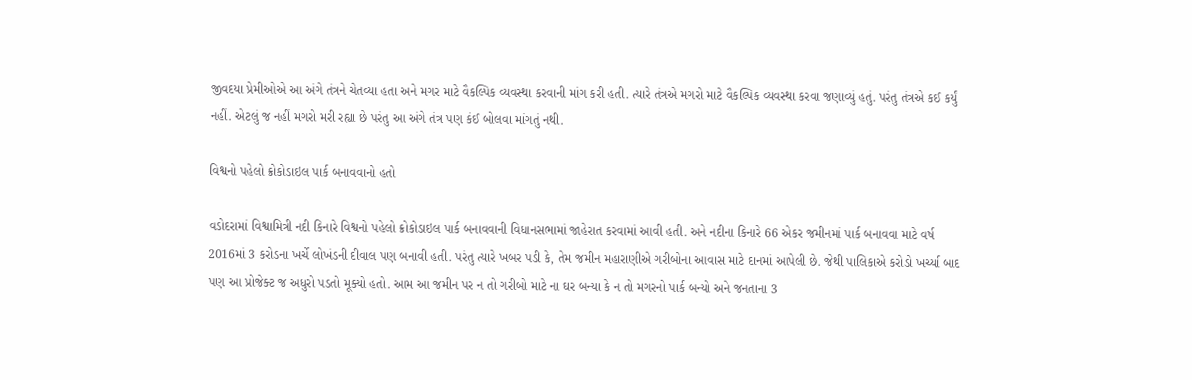જીવદયા પ્રેમીઓએ આ અંગે તંત્રને ચેતવ્યા હતા અને મગર માટે વૈકલ્પિક વ્યવસ્થા કરવાની માંગ કરી હતી. ત્યારે તંત્રએ મગરો માટે વૈકલ્પિક વ્યવસ્થા કરવા જણાવ્યું હતું. પરંતુ તંત્રએ કઈ કર્યું નહીં. એટલું જ નહીં મગરો મરી રહ્યા છે પરંતુ આ અંગે તંત્ર પણ કંઈ બોલવા માંગતું નથી.

વિશ્વનો પહેલો ક્રોકોડાઇલ પાર્ક બનાવવાનો હતો

વડોદરામાં વિશ્વામિત્રી નદી કિનારે વિશ્વનો પહેલો ક્રોકોડાઇલ પાર્ક બનાવવાની વિધાનસભામાં જાહેરાત કરવામાં આવી હતી. અને નદીના કિનારે 66 એકર જમીનમાં પાર્ક બનાવવા માટે વર્ષ 2016માં 3 કરોડના ખર્ચે લોખંડની દીવાલ પણ બનાવી હતી. પરંતુ ત્યારે ખબર પડી કે, તેમ જમીન મહારાણીએ ગરીબોના આવાસ માટે દાનમાં આપેલી છે. જેથી પાલિકાએ કરોડો ખર્ચ્યા બાદ પણ આ પ્રોજેક્ટ જ અધુરો પડતો મૂક્યો હતો. આમ આ જમીન પર ન તો ગરીબો માટે ના ઘર બન્યા કે ન તો મગરનો પાર્ક બન્યો અને જનતાના 3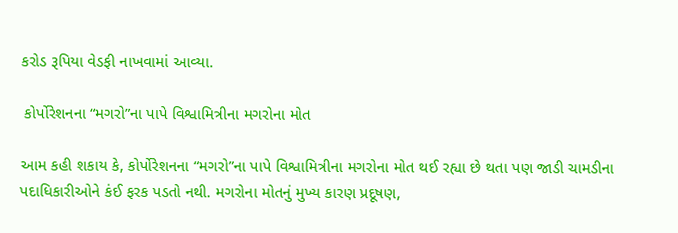કરોડ રૂપિયા વેડફી નાખવામાં આવ્યા.

 કોર્પોરેશનના “મગરો”ના પાપે વિશ્વામિત્રીના મગરોના મોત

આમ કહી શકાય કે, કોર્પોરેશનના “મગરો”ના પાપે વિશ્વામિત્રીના મગરોના મોત થઈ રહ્યા છે થતા પણ જાડી ચામડીના પદાધિકારીઓને કંઈ ફરક પડતો નથી. મગરોના મોતનું મુખ્ય કારણ પ્રદૂષણ,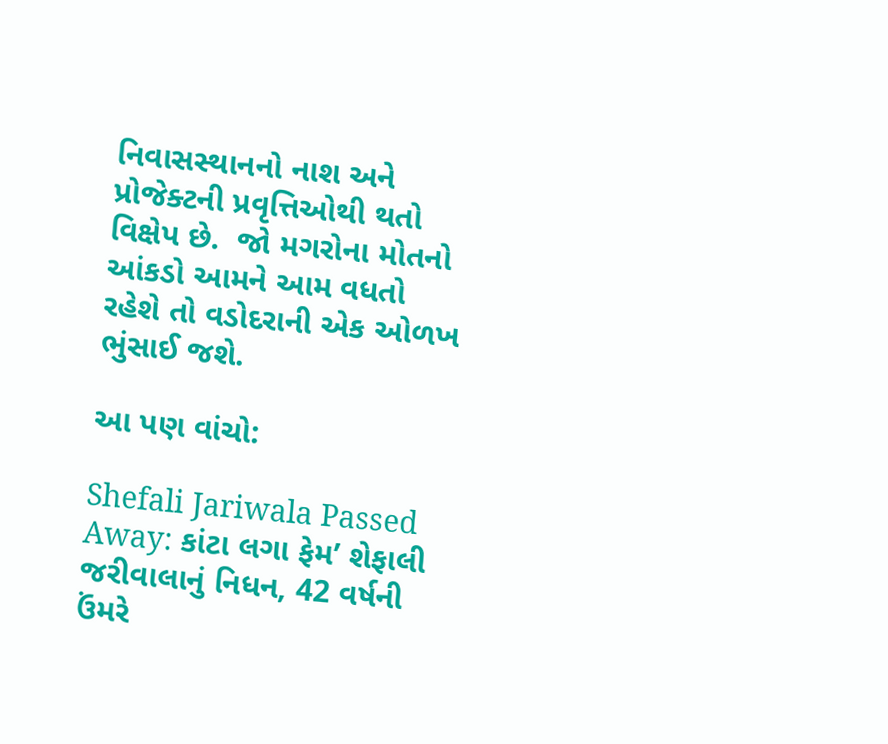નિવાસસ્થાનનો નાશ અને પ્રોજેક્ટની પ્રવૃત્તિઓથી થતો વિક્ષેપ છે.  જો મગરોના મોતનો આંકડો આમને આમ વધતો રહેશે તો વડોદરાની એક ઓળખ ભુંસાઈ જશે.

આ પણ વાંચો:

Shefali Jariwala Passed Away: કાંટા લગા ફેમ’ શેફાલી જરીવાલાનું નિધન, 42 વર્ષની ઉંમરે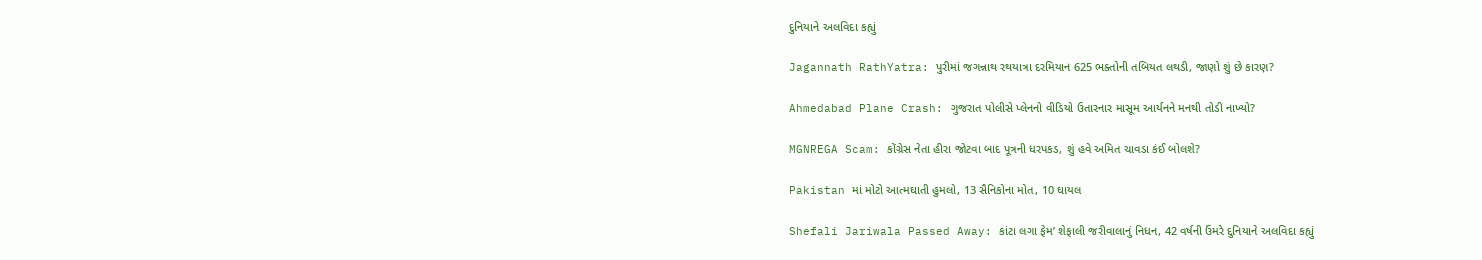દુનિયાને અલવિદા કહ્યું

Jagannath RathYatra: પુરીમાં જગન્નાથ રથયાત્રા દરમિયાન 625 ભક્તોની તબિયત લથડી, જાણો શું છે કારણ?

Ahmedabad Plane Crash: ગુજરાત પોલીસે પ્લેનનો વીડિયો ઉતારનાર માસૂમ આર્યનને મનથી તોડી નાખ્યો?

MGNREGA Scam: કોંગ્રેસ નેતા હીરા જોટવા બાદ પૂત્રની ધરપકડ, શું હવે અમિત ચાવડા કંઈ બોલશે?

Pakistan માં મોટો આત્મઘાતી હુમલો, 13 સૈનિકોના મોત, 10 ઘાયલ

Shefali Jariwala Passed Away: કાંટા લગા ફેમ’ શેફાલી જરીવાલાનું નિધન, 42 વર્ષની ઉંમરે દુનિયાને અલવિદા કહ્યું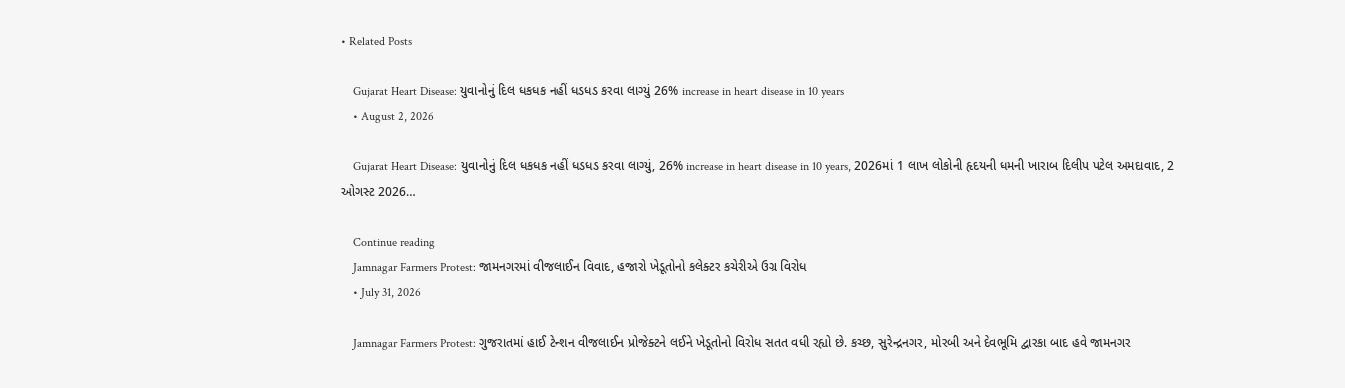• Related Posts

    Gujarat Heart Disease: યુવાનોનું દિલ ધકધક નહીં ધડધડ કરવા લાગ્યું 26% increase in heart disease in 10 years
    • August 2, 2026

    Gujarat Heart Disease: યુવાનોનું દિલ ધકધક નહીં ધડધડ કરવા લાગ્યું, 26% increase in heart disease in 10 years, 2026માં 1 લાખ લોકોની હૃદયની ધમની ખારાબ દિલીપ પટેલ અમદાવાદ, 2 ઓગસ્ટ 2026…

    Continue reading
    Jamnagar Farmers Protest: જામનગરમાં વીજલાઈન વિવાદ, હજારો ખેડૂતોનો કલેક્ટર કચેરીએ ઉગ્ર વિરોધ
    • July 31, 2026

    Jamnagar Farmers Protest: ગુજરાતમાં હાઈ ટેન્શન વીજલાઈન પ્રોજેક્ટને લઈને ખેડૂતોનો વિરોધ સતત વધી રહ્યો છે. કચ્છ, સુરેન્દ્રનગર, મોરબી અને દેવભૂમિ દ્વારકા બાદ હવે જામનગર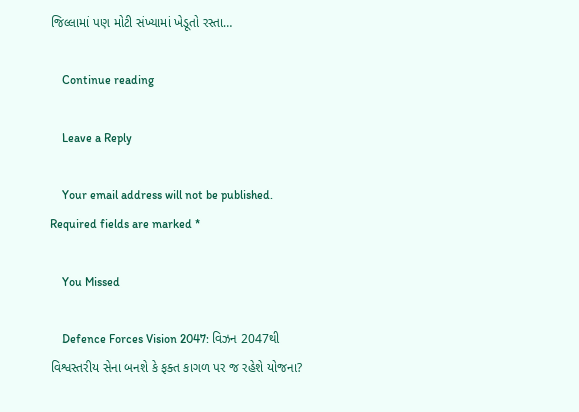જિલ્લામાં પણ મોટી સંખ્યામાં ખેડૂતો રસ્તા…

    Continue reading

    Leave a Reply

    Your email address will not be published. Required fields are marked *

    You Missed

    Defence Forces Vision 2047: વિઝન 2047થી વિશ્વસ્તરીય સેના બનશે કે ફક્ત કાગળ પર જ રહેશે યોજના?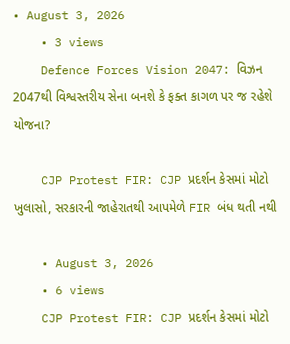• August 3, 2026
    • 3 views
    Defence Forces Vision 2047: વિઝન 2047થી વિશ્વસ્તરીય સેના બનશે કે ફક્ત કાગળ પર જ રહેશે યોજના?

    CJP Protest FIR: CJP પ્રદર્શન કેસમાં મોટો ખુલાસો, સરકારની જાહેરાતથી આપમેળે FIR બંધ થતી નથી

    • August 3, 2026
    • 6 views
    CJP Protest FIR: CJP પ્રદર્શન કેસમાં મોટો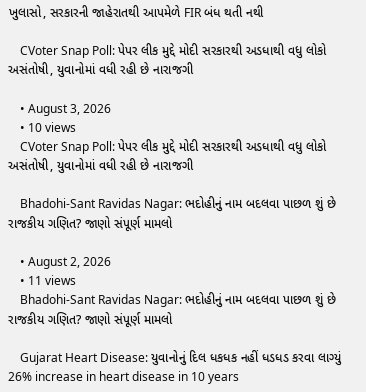ખુલાસો, સરકારની જાહેરાતથી આપમેળે FIR બંધ થતી નથી

    CVoter Snap Poll: પેપર લીક મુદ્દે મોદી સરકારથી અડધાથી વધુ લોકો અસંતોષી, યુવાનોમાં વધી રહી છે નારાજગી

    • August 3, 2026
    • 10 views
    CVoter Snap Poll: પેપર લીક મુદ્દે મોદી સરકારથી અડધાથી વધુ લોકો અસંતોષી, યુવાનોમાં વધી રહી છે નારાજગી

    Bhadohi-Sant Ravidas Nagar: ભદોહીનું નામ બદલવા પાછળ શું છે રાજકીય ગણિત? જાણો સંપૂર્ણ મામલો

    • August 2, 2026
    • 11 views
    Bhadohi-Sant Ravidas Nagar: ભદોહીનું નામ બદલવા પાછળ શું છે રાજકીય ગણિત? જાણો સંપૂર્ણ મામલો

    Gujarat Heart Disease: યુવાનોનું દિલ ધકધક નહીં ધડધડ કરવા લાગ્યું 26% increase in heart disease in 10 years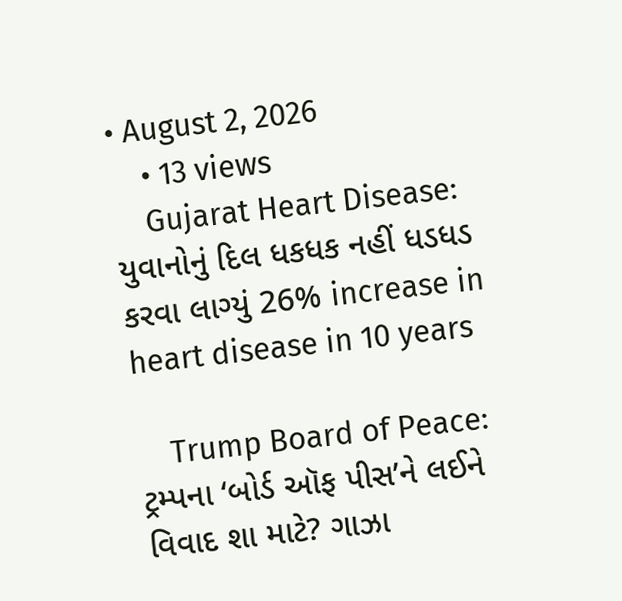• August 2, 2026
    • 13 views
    Gujarat Heart Disease: યુવાનોનું દિલ ધકધક નહીં ધડધડ કરવા લાગ્યું 26% increase in heart disease in 10 years

    Trump Board of Peace: ટ્રમ્પના ‘બોર્ડ ઑફ પીસ’ને લઈને વિવાદ શા માટે? ગાઝા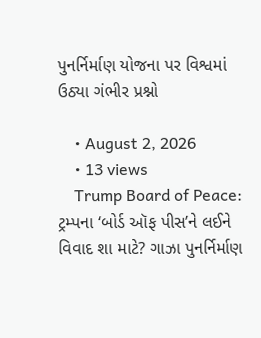પુનર્નિર્માણ યોજના પર વિશ્વમાં ઉઠ્યા ગંભીર પ્રશ્નો

    • August 2, 2026
    • 13 views
    Trump Board of Peace: ટ્રમ્પના ‘બોર્ડ ઑફ પીસ’ને લઈને વિવાદ શા માટે? ગાઝા પુનર્નિર્માણ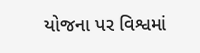યોજના પર વિશ્વમાં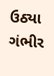ઉઠ્યા ગંભીર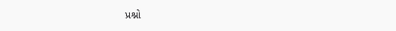પ્રશ્નો